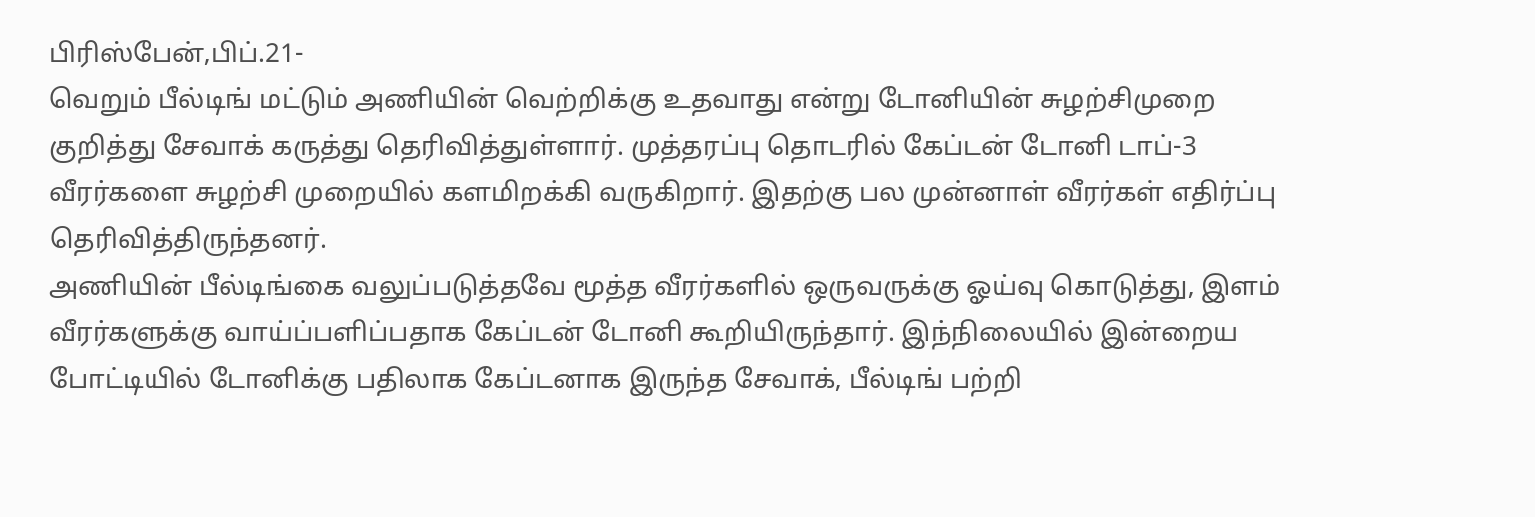பிரிஸ்பேன்,பிப்.21-
வெறும் பீல்டிங் மட்டும் அணியின் வெற்றிக்கு உதவாது என்று டோனியின் சுழற்சிமுறை குறித்து சேவாக் கருத்து தெரிவித்துள்ளார். முத்தரப்பு தொடரில் கேப்டன் டோனி டாப்-3 வீரர்களை சுழற்சி முறையில் களமிறக்கி வருகிறார். இதற்கு பல முன்னாள் வீரர்கள் எதிர்ப்பு தெரிவித்திருந்தனர்.
அணியின் பீல்டிங்கை வலுப்படுத்தவே மூத்த வீரர்களில் ஒருவருக்கு ஓய்வு கொடுத்து, இளம் வீரர்களுக்கு வாய்ப்பளிப்பதாக கேப்டன் டோனி கூறியிருந்தார். இந்நிலையில் இன்றைய போட்டியில் டோனிக்கு பதிலாக கேப்டனாக இருந்த சேவாக், பீல்டிங் பற்றி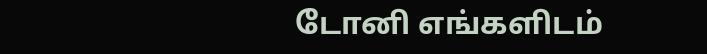டோனி எங்களிடம்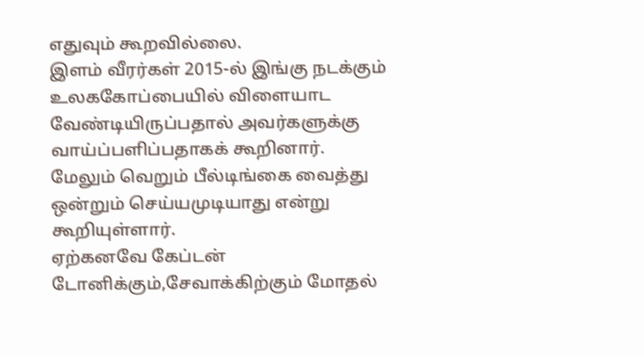எதுவும் கூறவில்லை.
இளம் வீரர்கள் 2015-ல் இங்கு நடக்கும் உலககோப்பையில் விளையாட வேண்டியிருப்பதால் அவர்களுக்கு வாய்ப்பளிப்பதாகக் கூறினார். மேலும் வெறும் பீல்டிங்கை வைத்து ஒன்றும் செய்யமுடியாது என்று கூறியுள்ளார்.
ஏற்கனவே கேப்டன் டோனிக்கும்,சேவாக்கிற்கும் மோதல்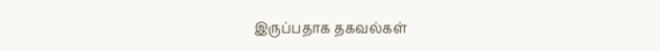இருப்பதாக தகவல்கள்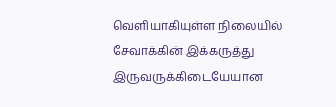வெளியாகியுள்ள நிலையில் சேவாக்கின் இக்கருத்து இருவருக்கிடையேயான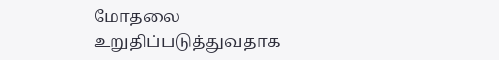மோதலை உறுதிப்படுத்துவதாக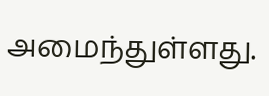அமைந்துள்ளது.